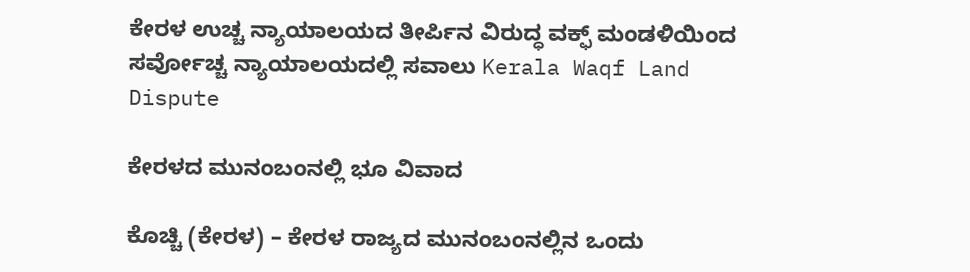ಕೇರಳ ಉಚ್ಚ ನ್ಯಾಯಾಲಯದ ತೀರ್ಪಿನ ವಿರುದ್ಧ ವಕ್ಫ್ ಮಂಡಳಿಯಿಂದ ಸರ್ವೋಚ್ಚ ನ್ಯಾಯಾಲಯದಲ್ಲಿ ಸವಾಲು Kerala Waqf Land Dispute

ಕೇರಳದ ಮುನಂಬಂನಲ್ಲಿ ಭೂ ವಿವಾದ

ಕೊಚ್ಚಿ (ಕೇರಳ) – ಕೇರಳ ರಾಜ್ಯದ ಮುನಂಬಂನಲ್ಲಿನ ಒಂದು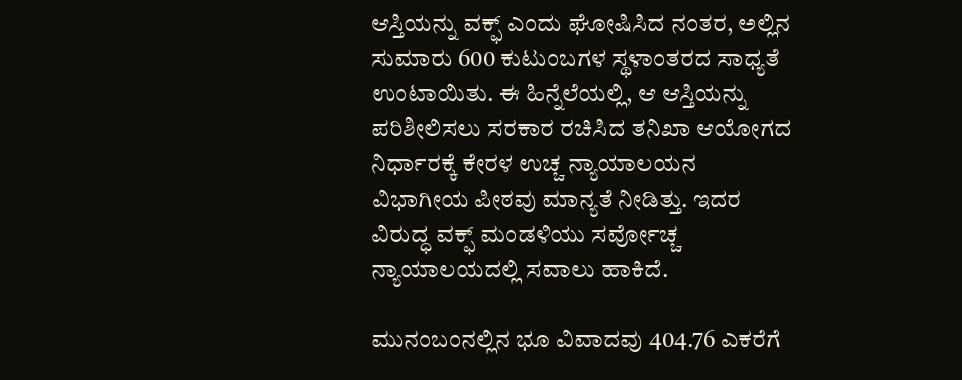ಆಸ್ತಿಯನ್ನು ವಕ್ಫ್ ಎಂದು ಘೋಷಿಸಿದ ನಂತರ, ಅಲ್ಲಿನ ಸುಮಾರು 600 ಕುಟುಂಬಗಳ ಸ್ಥಳಾಂತರದ ಸಾಧ್ಯತೆ ಉಂಟಾಯಿತು. ಈ ಹಿನ್ನೆಲೆಯಲ್ಲಿ, ಆ ಆಸ್ತಿಯನ್ನು ಪರಿಶೀಲಿಸಲು ಸರಕಾರ ರಚಿಸಿದ ತನಿಖಾ ಆಯೋಗದ ನಿರ್ಧಾರಕ್ಕೆ ಕೇರಳ ಉಚ್ಚ ನ್ಯಾಯಾಲಯ‌ನ ವಿಭಾಗೀಯ ಪೀಠವು ಮಾನ್ಯತೆ ನೀಡಿತ್ತು. ಇದರ ವಿರುದ್ಧ ವಕ್ಫ್ ಮಂಡಳಿಯು ಸರ್ವೋಚ್ಚ ನ್ಯಾಯಾಲಯದಲ್ಲಿ ಸವಾಲು ಹಾಕಿದೆ.

ಮುನಂಬಂನಲ್ಲಿನ ಭೂ ವಿವಾದವು 404.76 ಎಕರೆಗೆ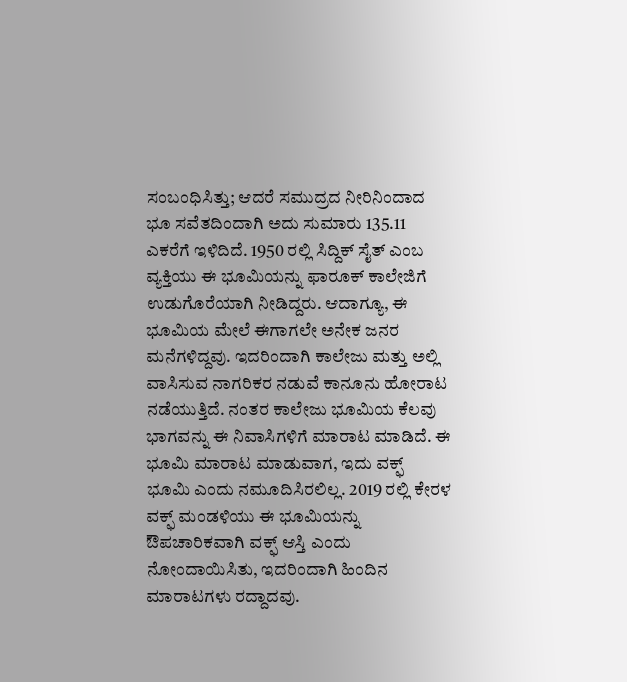ಸಂಬಂಧಿಸಿತ್ತು; ಆದರೆ ಸಮುದ್ರದ ನೀರಿನಿಂದಾದ ಭೂ ಸವೆತದಿಂದಾಗಿ ಅದು ಸುಮಾರು 135.11 ಎಕರೆಗೆ ಇಳಿದಿದೆ. 1950 ರಲ್ಲಿ ಸಿದ್ದಿಕ್ ಸೈತ್ ಎಂಬ ವ್ಯಕ್ತಿಯು ಈ ಭೂಮಿಯನ್ನು ಫಾರೂಕ್ ಕಾಲೇಜಿಗೆ ಉಡುಗೊರೆಯಾಗಿ ನೀಡಿದ್ದರು. ಆದಾಗ್ಯೂ, ಈ ಭೂಮಿಯ ಮೇಲೆ ಈಗಾಗಲೇ ಅನೇಕ ಜನರ ಮನೆಗಳಿದ್ದವು. ಇದರಿಂದಾಗಿ ಕಾಲೇಜು ಮತ್ತು ಅಲ್ಲಿ ವಾಸಿಸುವ ನಾಗರಿಕರ ನಡುವೆ ಕಾನೂನು ಹೋರಾಟ ನಡೆಯುತ್ತಿದೆ. ನಂತರ ಕಾಲೇಜು ಭೂಮಿಯ ಕೆಲವು ಭಾಗವನ್ನು ಈ ನಿವಾಸಿಗಳಿಗೆ ಮಾರಾಟ ಮಾಡಿದೆ. ಈ ಭೂಮಿ ಮಾರಾಟ ಮಾಡುವಾಗ, ಇದು ವಕ್ಫ್ ಭೂಮಿ ಎಂದು ನಮೂದಿಸಿರಲಿಲ್ಲ. 2019 ರಲ್ಲಿ ಕೇರಳ ವಕ್ಫ್ ಮಂಡಳಿಯು ಈ ಭೂಮಿಯನ್ನು ಔಪಚಾರಿಕವಾಗಿ ವಕ್ಫ್ ಆಸ್ತಿ ಎಂದು ನೋಂದಾಯಿಸಿತು, ಇದರಿಂದಾಗಿ ಹಿಂದಿನ ಮಾರಾಟಗಳು ರದ್ದಾದವು.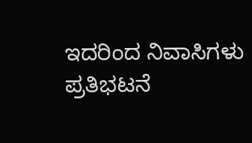ಇದರಿಂದ ನಿವಾಸಿಗಳು ಪ್ರತಿಭಟನೆ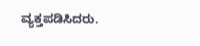ವ್ಯಕ್ತಪಡಿಸಿದರು.